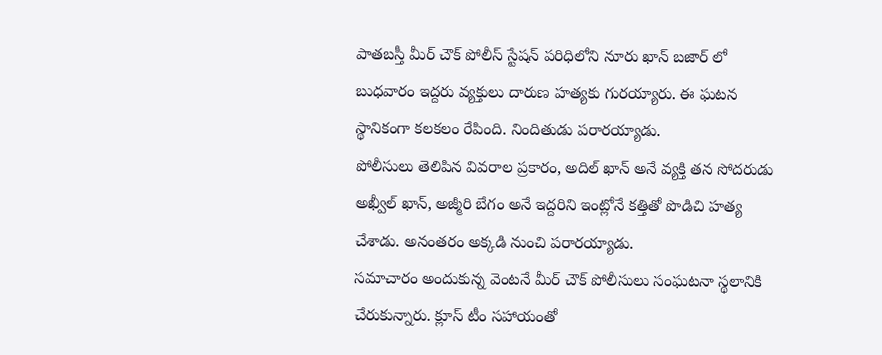పాతబస్తీ మీర్ చౌక్ పోలీస్ స్టేషన్ పరిధిలోని నూరు ఖాన్ బజార్ లో బుధవారం ఇద్దరు వ్యక్తులు దారుణ హత్యకు గురయ్యారు. ఈ ఘటన స్థానికంగా కలకలం రేపింది. నిందితుడు పరారయ్యాడు.
పోలీసులు తెలిపిన వివరాల ప్రకారం, అదిల్ ఖాన్ అనే వ్యక్తి తన సోదరుడు అఖ్వీల్ ఖాన్, అజ్మీరి బేగం అనే ఇద్దరిని ఇంట్లోనే కత్తితో పొడిచి హత్య చేశాడు. అనంతరం అక్కడి నుంచి పరారయ్యాడు.
సమాచారం అందుకున్న వెంటనే మీర్ చౌక్ పోలీసులు సంఘటనా స్థలానికి చేరుకున్నారు. క్లూస్ టీం సహాయంతో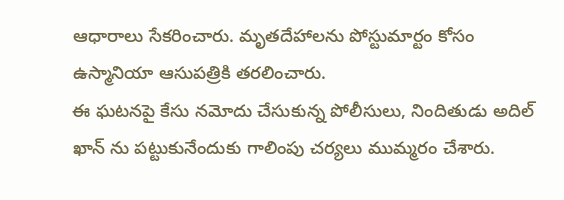ఆధారాలు సేకరించారు. మృతదేహాలను పోస్టుమార్టం కోసం ఉస్మానియా ఆసుపత్రికి తరలించారు.
ఈ ఘటనపై కేసు నమోదు చేసుకున్న పోలీసులు, నిందితుడు అదిల్ ఖాన్ ను పట్టుకునేందుకు గాలింపు చర్యలు ముమ్మరం చేశారు.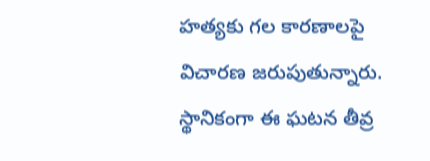హత్యకు గల కారణాలపై విచారణ జరుపుతున్నారు.
స్థానికంగా ఈ ఘటన తీవ్ర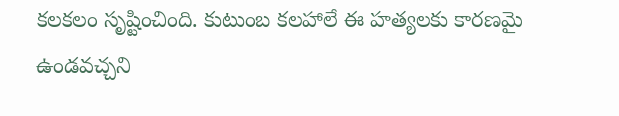కలకలం సృష్టించింది. కుటుంబ కలహాలే ఈ హత్యలకు కారణమై ఉండవచ్చని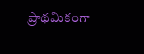ప్రాథమికంగా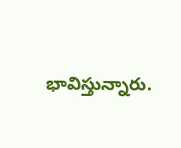భావిస్తున్నారు.